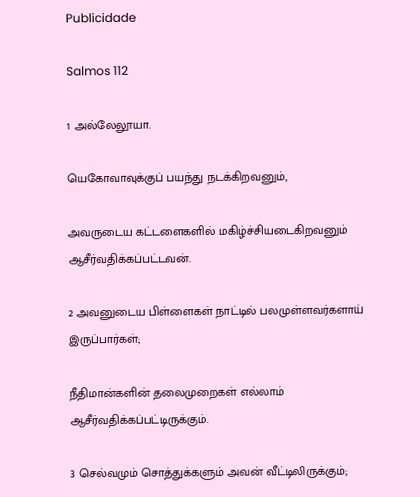Publicidade

Salmos 112

1 அல்லேலூயா.

யெகோவாவுக்குப் பயந்து நடக்கிறவனும்,

அவருடைய கட்டளைகளில் மகிழ்ச்சியடைகிறவனும் ஆசீர்வதிக்கப்பட்டவன்.

2 அவனுடைய பிள்ளைகள் நாட்டில் பலமுள்ளவர்களாய் இருப்பார்கள்;

நீதிமான்களின் தலைமுறைகள் எல்லாம் ஆசீர்வதிக்கப்பட்டிருக்கும்.

3 செல்வமும் சொத்துக்களும் அவன் வீட்டிலிருக்கும்;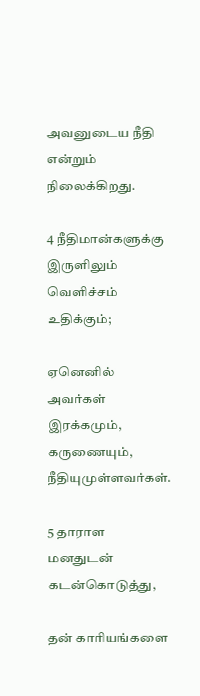அவனுடைய நீதி என்றும் நிலைக்கிறது.

4 நீதிமான்களுக்கு இருளிலும் வெளிச்சம் உதிக்கும்;

ஏனெனில் அவர்கள் இரக்கமும், கருணையும், நீதியுமுள்ளவர்கள்.

5 தாராள மனதுடன் கடன்கொடுத்து,

தன் காரியங்களை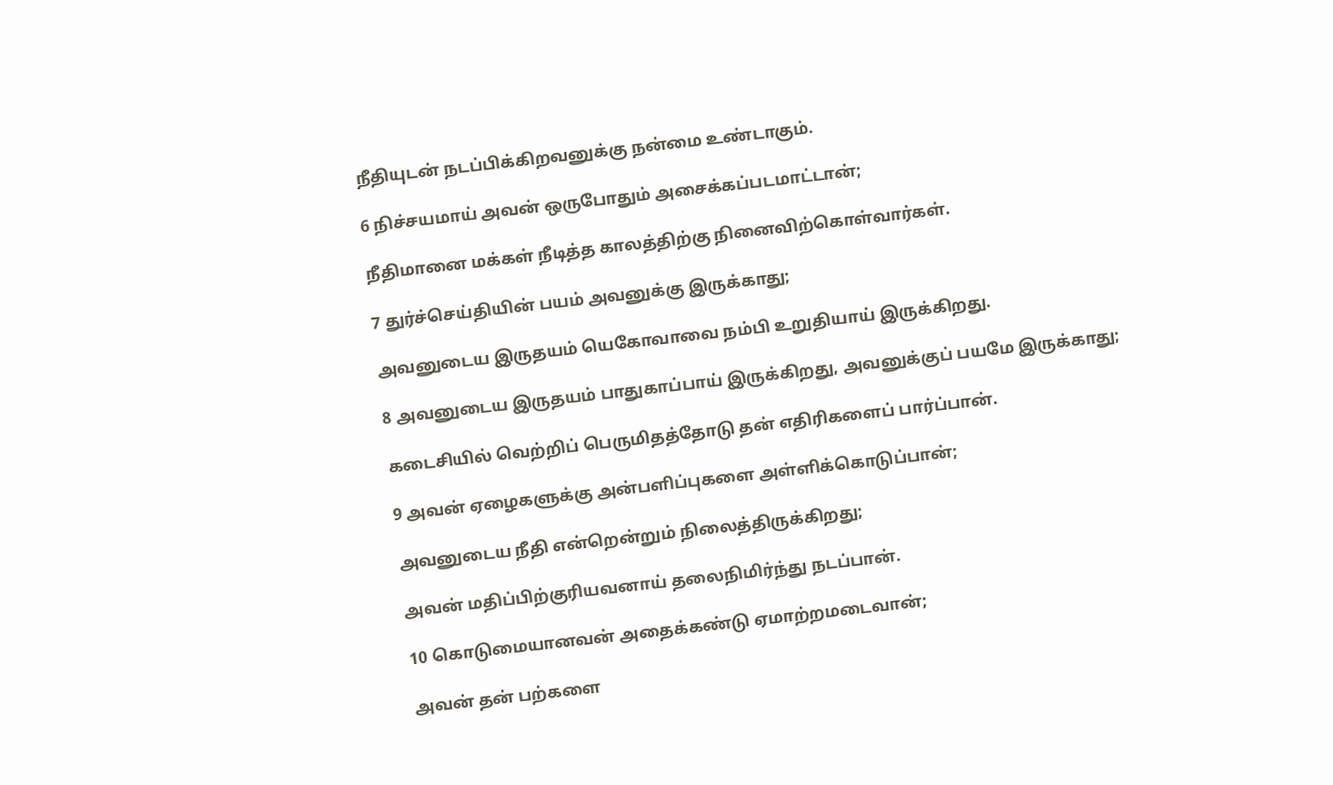நீதியுடன் நடப்பிக்கிறவனுக்கு நன்மை உண்டாகும்.

6 நிச்சயமாய் அவன் ஒருபோதும் அசைக்கப்படமாட்டான்;

நீதிமானை மக்கள் நீடித்த காலத்திற்கு நினைவிற்கொள்வார்கள்.

7 துர்ச்செய்தியின் பயம் அவனுக்கு இருக்காது;

அவனுடைய இருதயம் யெகோவாவை நம்பி உறுதியாய் இருக்கிறது.

8 அவனுடைய இருதயம் பாதுகாப்பாய் இருக்கிறது, அவனுக்குப் பயமே இருக்காது;

கடைசியில் வெற்றிப் பெருமிதத்தோடு தன் எதிரிகளைப் பார்ப்பான்.

9 அவன் ஏழைகளுக்கு அன்பளிப்புகளை அள்ளிக்கொடுப்பான்;

அவனுடைய நீதி என்றென்றும் நிலைத்திருக்கிறது;

அவன் மதிப்பிற்குரியவனாய் தலைநிமிர்ந்து நடப்பான்.

10 கொடுமையானவன் அதைக்கண்டு ஏமாற்றமடைவான்;

அவன் தன் பற்களை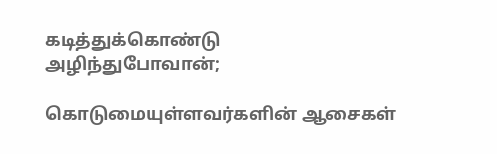கடித்துக்கொண்டு அழிந்துபோவான்;

கொடுமையுள்ளவர்களின் ஆசைகள்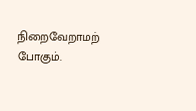நிறைவேறாமற் போகும்.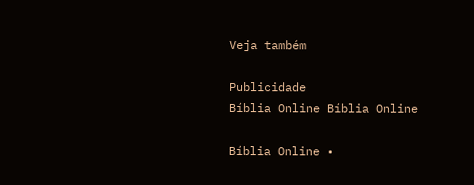Veja também

Publicidade
Bíblia Online Bíblia Online

Bíblia Online •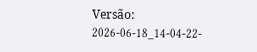Versão: 2026-06-18_14-04-22-